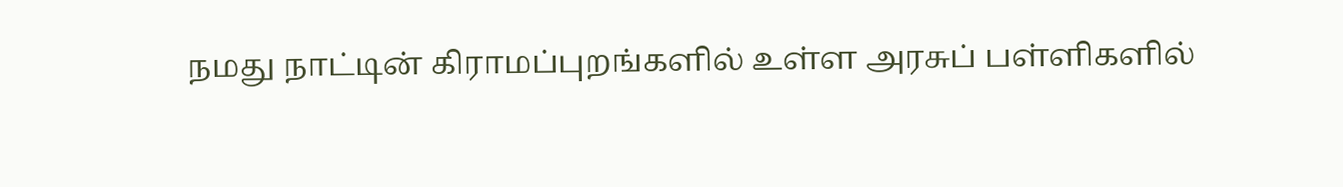நமது நாட்டின் கிராமப்புறங்களில் உள்ள அரசுப் பள்ளிகளில்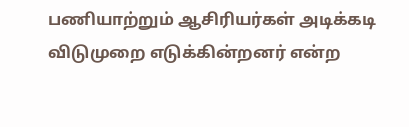பணியாற்றும் ஆசிரியர்கள் அடிக்கடி விடுமுறை எடுக்கின்றனர் என்ற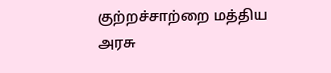குற்றச்சாற்றை மத்திய அரசு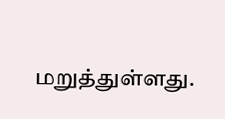மறுத்துள்ளது.